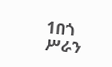1በጎ ሥራን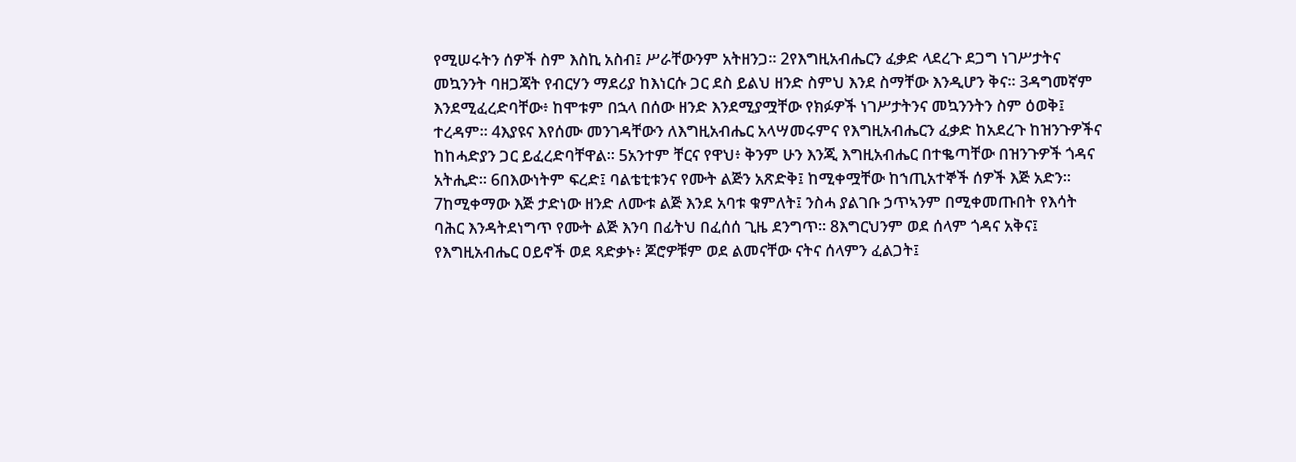የሚሠሩትን ሰዎች ስም እስኪ አስብ፤ ሥራቸውንም አትዘንጋ። 2የእግዚአብሔርን ፈቃድ ላደረጉ ደጋግ ነገሥታትና መኳንንት ባዘጋጃት የብርሃን ማደሪያ ከእነርሱ ጋር ደስ ይልህ ዘንድ ስምህ እንደ ስማቸው እንዲሆን ቅና። 3ዳግመኛም እንደሚፈረድባቸው፥ ከሞቱም በኋላ በሰው ዘንድ እንደሚያሟቸው የክፉዎች ነገሥታትንና መኳንንትን ስም ዕወቅ፤ ተረዳም። 4እያዩና እየሰሙ መንገዳቸውን ለእግዚአብሔር አላሣመሩምና የእግዚአብሔርን ፈቃድ ከአደረጉ ከዝንጉዎችና ከከሓድያን ጋር ይፈረድባቸዋል። 5አንተም ቸርና የዋህ፥ ቅንም ሁን እንጂ እግዚአብሔር በተቈጣቸው በዝንጉዎች ጎዳና አትሒድ። 6በእውነትም ፍረድ፤ ባልቴቲቱንና የሙት ልጅን አጽድቅ፤ ከሚቀሟቸው ከኀጢአተኞች ሰዎች እጅ አድን። 7ከሚቀማው እጅ ታድነው ዘንድ ለሙቱ ልጅ እንደ አባቱ ቁምለት፤ ንስሓ ያልገቡ ኃጥኣንም በሚቀመጡበት የእሳት ባሕር እንዳትደነግጥ የሙት ልጅ እንባ በፊትህ በፈሰሰ ጊዜ ደንግጥ። 8እግርህንም ወደ ሰላም ጎዳና አቅና፤ የእግዚአብሔር ዐይኖች ወደ ጻድቃኑ፥ ጆሮዎቹም ወደ ልመናቸው ናትና ሰላምን ፈልጋት፤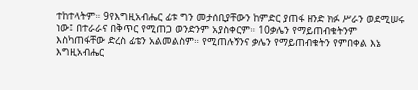ተከተላትም። 9የእግዚአብሔር ፊቱ ግን መታሰቢያቸውን ከምድር ያጠፋ ዘንድ ክፉ ሥራን ወደሚሠሩ ነው፤ በተራራና በቅጥር የሚጠጋ ወንድንም አያስቀርም። 10ቃሌን የማይጠብቁትንም እስካጠፋቸው ድረስ ፊቴን አልመልስም። የሚጠሉኝንና ቃሌን የማይጠብቁትን የምበቀል እኔ እግዚአብሔር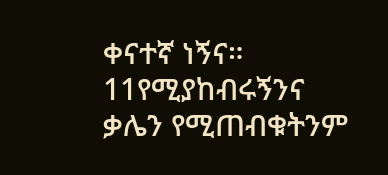ቀናተኛ ነኝና። 11የሚያከብሩኝንና ቃሌን የሚጠብቁትንም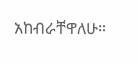አከብራቸዋለሁ።